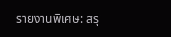รายงานพิเศษ: สรุ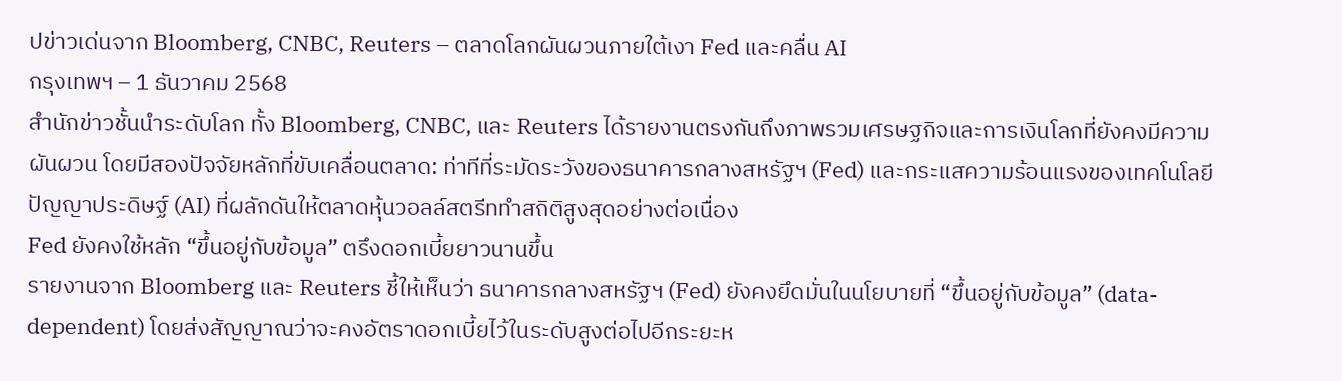ปข่าวเด่นจาก Bloomberg, CNBC, Reuters – ตลาดโลกผันผวนภายใต้เงา Fed และคลื่น AI
กรุงเทพฯ – 1 ธันวาคม 2568
สำนักข่าวชั้นนำระดับโลก ทั้ง Bloomberg, CNBC, และ Reuters ได้รายงานตรงกันถึงภาพรวมเศรษฐกิจและการเงินโลกที่ยังคงมีความผันผวน โดยมีสองปัจจัยหลักที่ขับเคลื่อนตลาด: ท่าทีที่ระมัดระวังของธนาคารกลางสหรัฐฯ (Fed) และกระแสความร้อนแรงของเทคโนโลยีปัญญาประดิษฐ์ (AI) ที่ผลักดันให้ตลาดหุ้นวอลล์สตรีททำสถิติสูงสุดอย่างต่อเนื่อง
Fed ยังคงใช้หลัก “ขึ้นอยู่กับข้อมูล” ตรึงดอกเบี้ยยาวนานขึ้น
รายงานจาก Bloomberg และ Reuters ชี้ให้เห็นว่า ธนาคารกลางสหรัฐฯ (Fed) ยังคงยึดมั่นในนโยบายที่ “ขึ้นอยู่กับข้อมูล” (data-dependent) โดยส่งสัญญาณว่าจะคงอัตราดอกเบี้ยไว้ในระดับสูงต่อไปอีกระยะห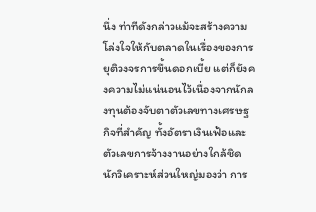นึ่ง ท่าทีดังกล่าวแม้จะสร้างความโล่งใจให้กับตลาดในเรื่องของการยุติวงจรการขึ้นดอกเบี้ย แต่ก็ยังคงความไม่แน่นอนไว้เนื่องจากนักลงทุนต้องจับตาตัวเลขทางเศรษฐกิจที่สำคัญ ทั้งอัตราเงินเฟ้อและตัวเลขการจ้างงานอย่างใกล้ชิด
นักวิเคราะห์ส่วนใหญ่มองว่า การ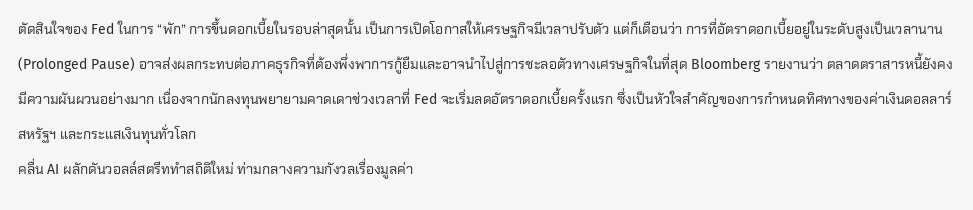ตัดสินใจของ Fed ในการ “พัก” การขึ้นดอกเบี้ยในรอบล่าสุดนั้น เป็นการเปิดโอกาสให้เศรษฐกิจมีเวลาปรับตัว แต่ก็เตือนว่า การที่อัตราดอกเบี้ยอยู่ในระดับสูงเป็นเวลานาน (Prolonged Pause) อาจส่งผลกระทบต่อภาคธุรกิจที่ต้องพึ่งพาการกู้ยืมและอาจนำไปสู่การชะลอตัวทางเศรษฐกิจในที่สุด Bloomberg รายงานว่า ตลาดตราสารหนี้ยังคงมีความผันผวนอย่างมาก เนื่องจากนักลงทุนพยายามคาดเดาช่วงเวลาที่ Fed จะเริ่มลดอัตราดอกเบี้ยครั้งแรก ซึ่งเป็นหัวใจสำคัญของการกำหนดทิศทางของค่าเงินดอลลาร์สหรัฐฯ และกระแสเงินทุนทั่วโลก
คลื่น AI ผลักดันวอลล์สตรีททำสถิติใหม่ ท่ามกลางความกังวลเรื่องมูลค่า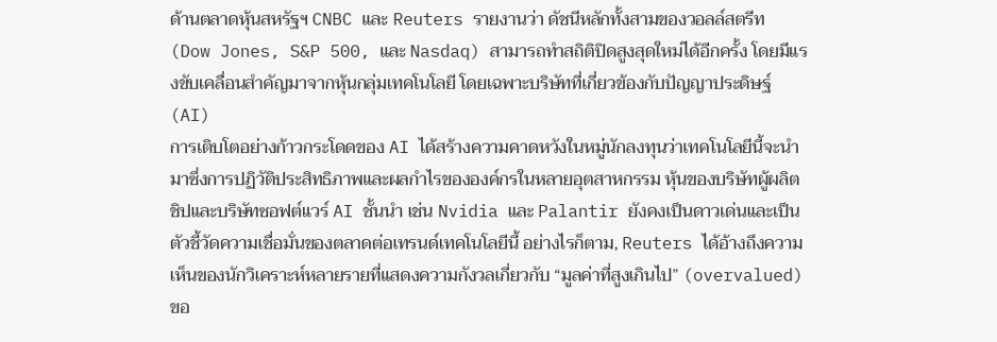ด้านตลาดหุ้นสหรัฐฯ CNBC และ Reuters รายงานว่า ดัชนีหลักทั้งสามของวอลล์สตรีท (Dow Jones, S&P 500, และ Nasdaq) สามารถทำสถิติปิดสูงสุดใหม่ได้อีกครั้ง โดยมีแรงขับเคลื่อนสำคัญมาจากหุ้นกลุ่มเทคโนโลยี โดยเฉพาะบริษัทที่เกี่ยวข้องกับปัญญาประดิษฐ์ (AI)
การเติบโตอย่างก้าวกระโดดของ AI ได้สร้างความคาดหวังในหมู่นักลงทุนว่าเทคโนโลยีนี้จะนำมาซึ่งการปฏิวัติประสิทธิภาพและผลกำไรขององค์กรในหลายอุตสาหกรรม หุ้นของบริษัทผู้ผลิตชิปและบริษัทซอฟต์แวร์ AI ชั้นนำ เช่น Nvidia และ Palantir ยังคงเป็นดาวเด่นและเป็นตัวชี้วัดความเชื่อมั่นของตลาดต่อเทรนด์เทคโนโลยีนี้ อย่างไรก็ตาม, Reuters ได้อ้างถึงความเห็นของนักวิเคราะห์หลายรายที่แสดงความกังวลเกี่ยวกับ “มูลค่าที่สูงเกินไป” (overvalued) ขอ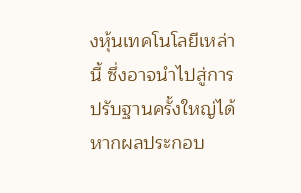งหุ้นเทคโนโลยีเหล่านี้ ซึ่งอาจนำไปสู่การปรับฐานครั้งใหญ่ได้หากผลประกอบ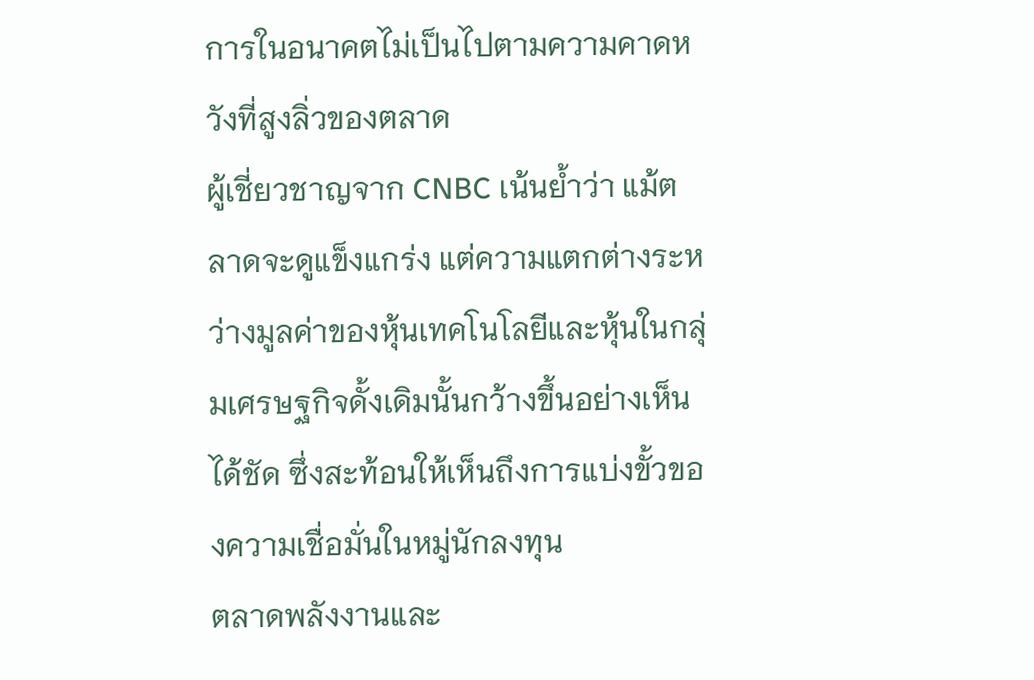การในอนาคตไม่เป็นไปตามความคาดหวังที่สูงลิ่วของตลาด
ผู้เชี่ยวชาญจาก CNBC เน้นย้ำว่า แม้ตลาดจะดูแข็งแกร่ง แต่ความแตกต่างระหว่างมูลค่าของหุ้นเทคโนโลยีและหุ้นในกลุ่มเศรษฐกิจดั้งเดิมนั้นกว้างขึ้นอย่างเห็นได้ชัด ซึ่งสะท้อนให้เห็นถึงการแบ่งขั้วของความเชื่อมั่นในหมู่นักลงทุน
ตลาดพลังงานและ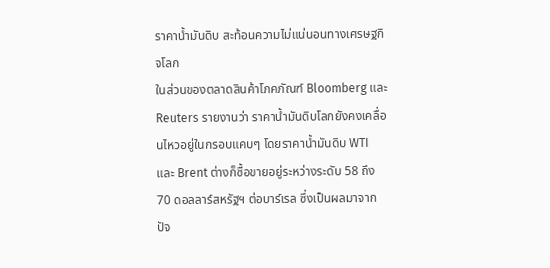ราคาน้ำมันดิบ สะท้อนความไม่แน่นอนทางเศรษฐกิจโลก
ในส่วนของตลาดสินค้าโภคภัณฑ์ Bloomberg และ Reuters รายงานว่า ราคาน้ำมันดิบโลกยังคงเคลื่อนไหวอยู่ในกรอบแคบๆ โดยราคาน้ำมันดิบ WTI และ Brent ต่างก็ซื้อขายอยู่ระหว่างระดับ 58 ถึง 70 ดอลลาร์สหรัฐฯ ต่อบาร์เรล ซึ่งเป็นผลมาจากปัจ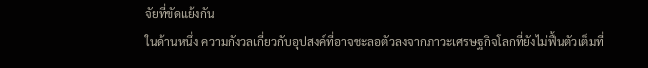จัยที่ขัดแย้งกัน
ในด้านหนึ่ง ความกังวลเกี่ยวกับอุปสงค์ที่อาจชะลอตัวลงจากภาวะเศรษฐกิจโลกที่ยังไม่ฟื้นตัวเต็มที่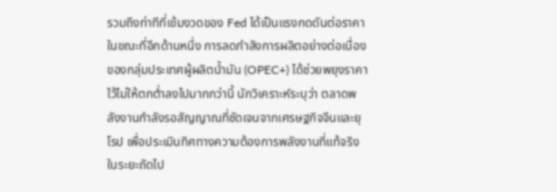รวมถึงท่าทีที่เข้มงวดของ Fed ได้เป็นแรงกดดันต่อราคา ในขณะที่อีกด้านหนึ่ง การลดกำลังการผลิตอย่างต่อเนื่องของกลุ่มประเทศผู้ผลิตน้ำมัน (OPEC+) ได้ช่วยพยุงราคาไว้ไม่ให้ตกต่ำลงไปมากกว่านี้ นักวิเคราะห์ระบุว่า ตลาดพลังงานกำลังรอสัญญาณที่ชัดเจนจากเศรษฐกิจจีนและยุโรป เพื่อประเมินทิศทางความต้องการพลังงานที่แท้จริงในระยะถัดไป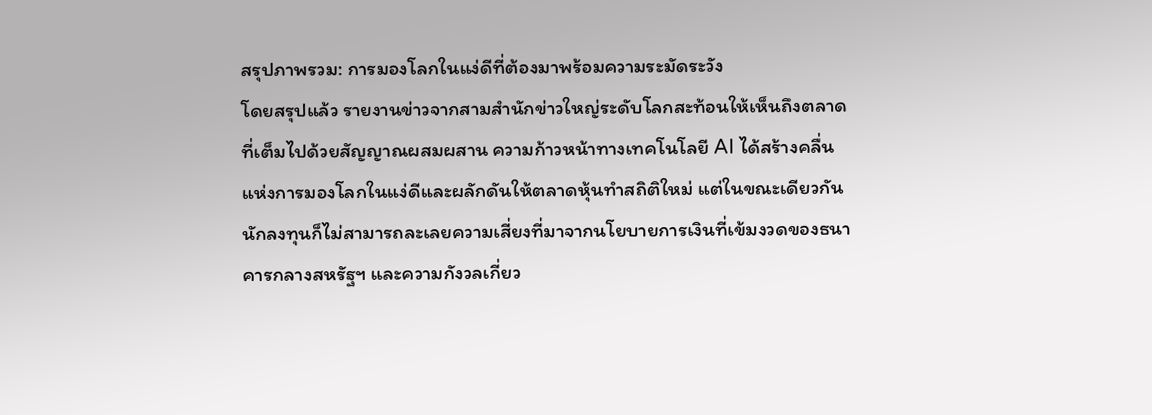สรุปภาพรวม: การมองโลกในแง่ดีที่ต้องมาพร้อมความระมัดระวัง
โดยสรุปแล้ว รายงานข่าวจากสามสำนักข่าวใหญ่ระดับโลกสะท้อนให้เห็นถึงตลาดที่เต็มไปด้วยสัญญาณผสมผสาน ความก้าวหน้าทางเทคโนโลยี AI ได้สร้างคลื่นแห่งการมองโลกในแง่ดีและผลักดันให้ตลาดหุ้นทำสถิติใหม่ แต่ในขณะเดียวกัน นักลงทุนก็ไม่สามารถละเลยความเสี่ยงที่มาจากนโยบายการเงินที่เข้มงวดของธนาคารกลางสหรัฐฯ และความกังวลเกี่ยว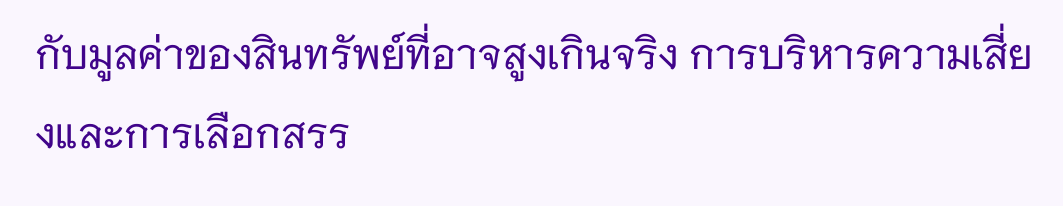กับมูลค่าของสินทรัพย์ที่อาจสูงเกินจริง การบริหารความเสี่ยงและการเลือกสรร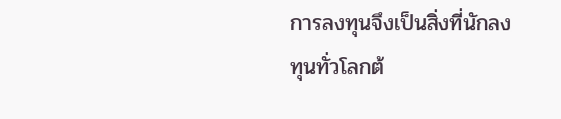การลงทุนจึงเป็นสิ่งที่นักลงทุนทั่วโลกต้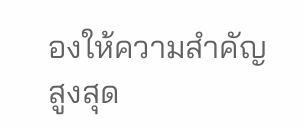องให้ความสำคัญสูงสุด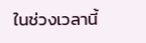ในช่วงเวลานี้